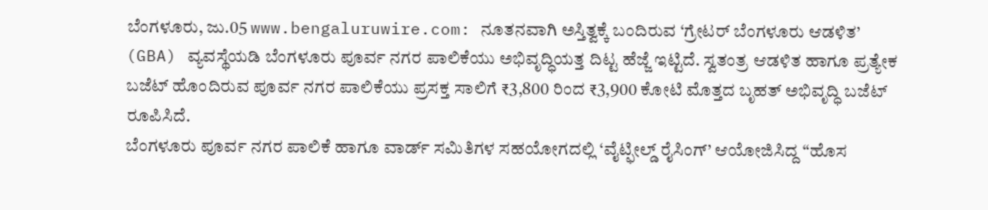ಬೆಂಗಳೂರು, ಜು.05 www.bengaluruwire.com: ನೂತನವಾಗಿ ಅಸ್ತಿತ್ವಕ್ಕೆ ಬಂದಿರುವ ‘ಗ್ರೇಟರ್ ಬೆಂಗಳೂರು ಆಡಳಿತ’ (GBA) ವ್ಯವಸ್ಥೆಯಡಿ ಬೆಂಗಳೂರು ಪೂರ್ವ ನಗರ ಪಾಲಿಕೆಯು ಅಭಿವೃದ್ಧಿಯತ್ತ ದಿಟ್ಟ ಹೆಜ್ಜೆ ಇಟ್ಟಿದೆ. ಸ್ವತಂತ್ರ ಆಡಳಿತ ಹಾಗೂ ಪ್ರತ್ಯೇಕ ಬಜೆಟ್ ಹೊಂದಿರುವ ಪೂರ್ವ ನಗರ ಪಾಲಿಕೆಯು ಪ್ರಸಕ್ತ ಸಾಲಿಗೆ ₹3,800 ರಿಂದ ₹3,900 ಕೋಟಿ ಮೊತ್ತದ ಬೃಹತ್ ಅಭಿವೃದ್ಧಿ ಬಜೆಟ್ ರೂಪಿಸಿದೆ.
ಬೆಂಗಳೂರು ಪೂರ್ವ ನಗರ ಪಾಲಿಕೆ ಹಾಗೂ ವಾರ್ಡ್ ಸಮಿತಿಗಳ ಸಹಯೋಗದಲ್ಲಿ ‘ವೈಟ್ಫೀಲ್ಡ್ ರೈಸಿಂಗ್’ ಆಯೋಜಿಸಿದ್ದ “ಹೊಸ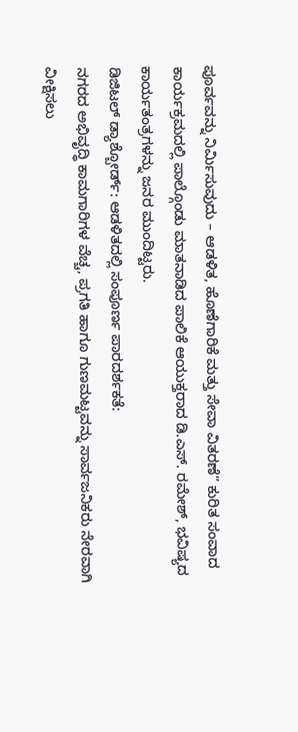ಪೂರ್ವವನ್ನು ನಿರ್ಮಿಸುವುದು – ಆಡಳಿತ, ಹೊಣೆಗಾರಿಕೆ ಮತ್ತು ಸೇವಾ ವಿತರಣೆ” ಕುರಿತ ಸಂವಾದ ಕಾರ್ಯಕ್ರಮದಲ್ಲಿ ಪಾಲ್ಗೊಂಡು ಮಾತನಾಡಿದ ಪಾಲಿಕೆ ಆಯುಕ್ತರಾದ ಡಿ.ಎಸ್. ರಮೇಶ್, ಭವಿಷ್ಯದ ಕಾರ್ಯತಂತ್ರಗಳನ್ನು ಜನರ ಮುಂದಿಟ್ಟರು.
ಡಿಜಿಟಲ್ ಡ್ಯಾಶ್ಬೋರ್ಡ್: ಆಡಳಿತದಲ್ಲಿ ಸಂಪೂರ್ಣ ಪಾರದರ್ಶಕತೆ:
ನಗರದ ಅಭಿವೃದ್ಧಿ ಕಾಮಗಾರಿಗಳ ವೆಚ್ಚ, ಪ್ರಗತಿ ಹಾಗೂ ಗುಣಮಟ್ಟವನ್ನು ಸಾರ್ವಜನಿಕರು ನೇರವಾಗಿ ವೀಕ್ಷಿಸಲು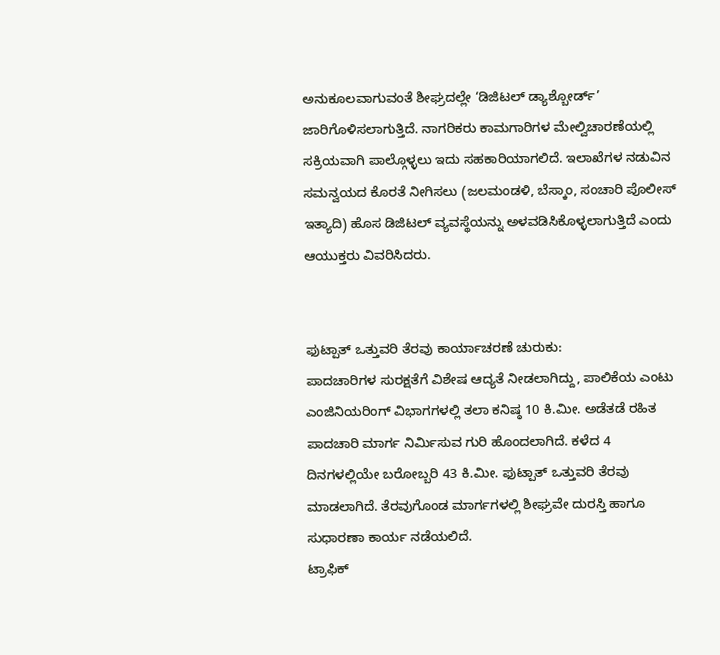ಅನುಕೂಲವಾಗುವಂತೆ ಶೀಘ್ರದಲ್ಲೇ ‘ಡಿಜಿಟಲ್ ಡ್ಯಾಶ್ಬೋರ್ಡ್’ ಜಾರಿಗೊಳಿಸಲಾಗುತ್ತಿದೆ. ನಾಗರಿಕರು ಕಾಮಗಾರಿಗಳ ಮೇಲ್ವಿಚಾರಣೆಯಲ್ಲಿ ಸಕ್ರಿಯವಾಗಿ ಪಾಲ್ಗೊಳ್ಳಲು ಇದು ಸಹಕಾರಿಯಾಗಲಿದೆ. ಇಲಾಖೆಗಳ ನಡುವಿನ ಸಮನ್ವಯದ ಕೊರತೆ ನೀಗಿಸಲು (ಜಲಮಂಡಳಿ, ಬೆಸ್ಕಾಂ, ಸಂಚಾರಿ ಪೊಲೀಸ್ ಇತ್ಯಾದಿ) ಹೊಸ ಡಿಜಿಟಲ್ ವ್ಯವಸ್ಥೆಯನ್ನು ಅಳವಡಿಸಿಕೊಳ್ಳಲಾಗುತ್ತಿದೆ ಎಂದು ಆಯುಕ್ತರು ವಿವರಿಸಿದರು.


ಫುಟ್ಪಾತ್ ಒತ್ತುವರಿ ತೆರವು ಕಾರ್ಯಾಚರಣೆ ಚುರುಕು:
ಪಾದಚಾರಿಗಳ ಸುರಕ್ಷತೆಗೆ ವಿಶೇಷ ಆದ್ಯತೆ ನೀಡಲಾಗಿದ್ದು, ಪಾಲಿಕೆಯ ಎಂಟು ಎಂಜಿನಿಯರಿಂಗ್ ವಿಭಾಗಗಳಲ್ಲಿ ತಲಾ ಕನಿಷ್ಠ 10 ಕಿ.ಮೀ. ಅಡೆತಡೆ ರಹಿತ ಪಾದಚಾರಿ ಮಾರ್ಗ ನಿರ್ಮಿಸುವ ಗುರಿ ಹೊಂದಲಾಗಿದೆ. ಕಳೆದ 4 ದಿನಗಳಲ್ಲಿಯೇ ಬರೋಬ್ಬರಿ 43 ಕಿ.ಮೀ. ಫುಟ್ಪಾತ್ ಒತ್ತುವರಿ ತೆರವು ಮಾಡಲಾಗಿದೆ. ತೆರವುಗೊಂಡ ಮಾರ್ಗಗಳಲ್ಲಿ ಶೀಘ್ರವೇ ದುರಸ್ತಿ ಹಾಗೂ ಸುಧಾರಣಾ ಕಾರ್ಯ ನಡೆಯಲಿದೆ.
ಟ್ರಾಫಿಕ್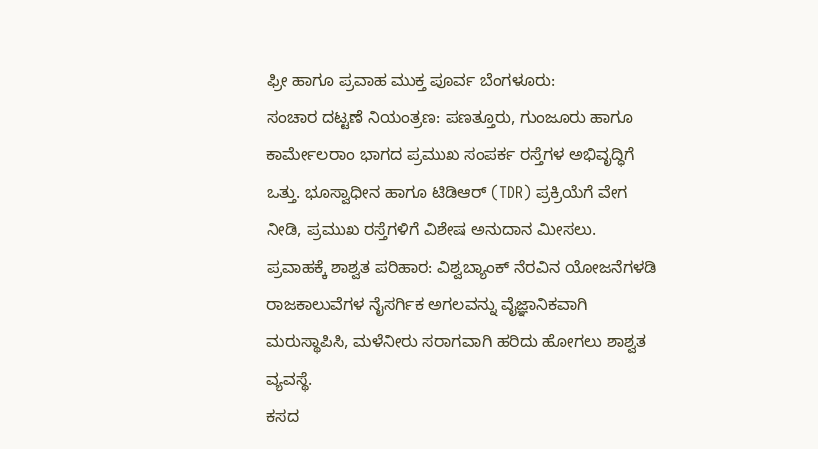ಫ್ರೀ ಹಾಗೂ ಪ್ರವಾಹ ಮುಕ್ತ ಪೂರ್ವ ಬೆಂಗಳೂರು:
ಸಂಚಾರ ದಟ್ಟಣೆ ನಿಯಂತ್ರಣ: ಪಣತ್ತೂರು, ಗುಂಜೂರು ಹಾಗೂ ಕಾರ್ಮೇಲರಾಂ ಭಾಗದ ಪ್ರಮುಖ ಸಂಪರ್ಕ ರಸ್ತೆಗಳ ಅಭಿವೃದ್ಧಿಗೆ ಒತ್ತು. ಭೂಸ್ವಾಧೀನ ಹಾಗೂ ಟಿಡಿಆರ್ (TDR) ಪ್ರಕ್ರಿಯೆಗೆ ವೇಗ ನೀಡಿ, ಪ್ರಮುಖ ರಸ್ತೆಗಳಿಗೆ ವಿಶೇಷ ಅನುದಾನ ಮೀಸಲು.
ಪ್ರವಾಹಕ್ಕೆ ಶಾಶ್ವತ ಪರಿಹಾರ: ವಿಶ್ವಬ್ಯಾಂಕ್ ನೆರವಿನ ಯೋಜನೆಗಳಡಿ ರಾಜಕಾಲುವೆಗಳ ನೈಸರ್ಗಿಕ ಅಗಲವನ್ನು ವೈಜ್ಞಾನಿಕವಾಗಿ ಮರುಸ್ಥಾಪಿಸಿ, ಮಳೆನೀರು ಸರಾಗವಾಗಿ ಹರಿದು ಹೋಗಲು ಶಾಶ್ವತ ವ್ಯವಸ್ಥೆ.
ಕಸದ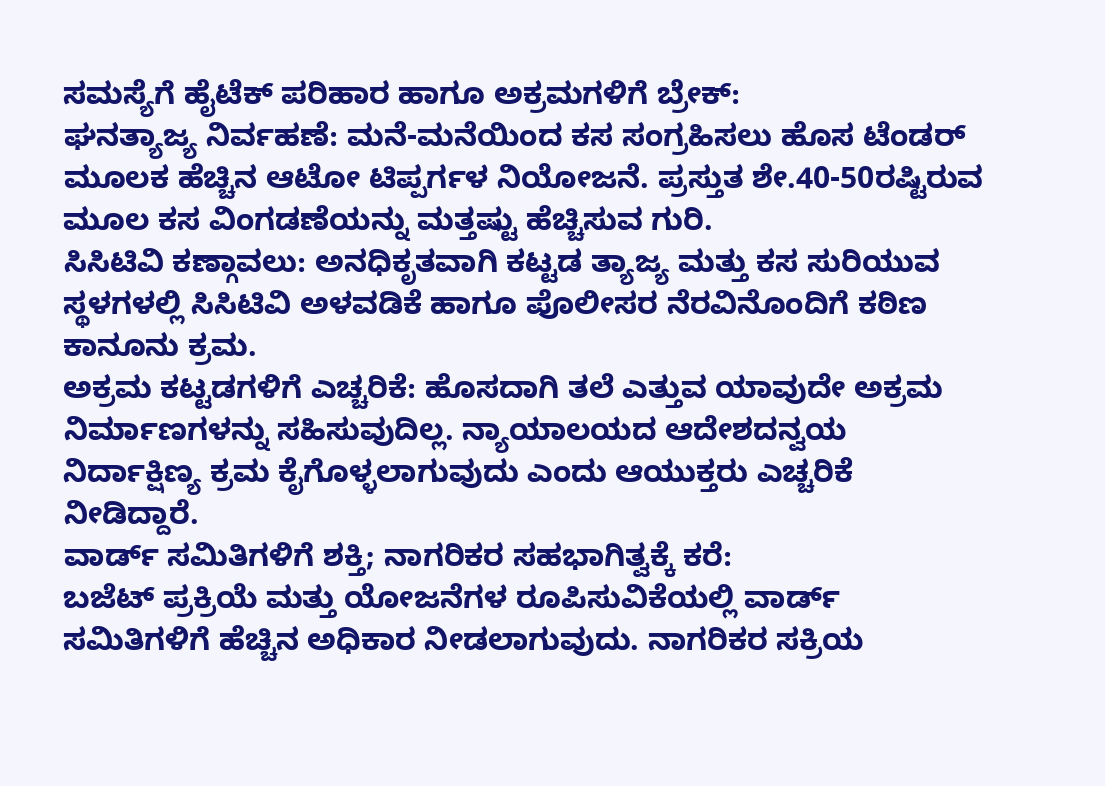ಸಮಸ್ಯೆಗೆ ಹೈಟೆಕ್ ಪರಿಹಾರ ಹಾಗೂ ಅಕ್ರಮಗಳಿಗೆ ಬ್ರೇಕ್:
ಘನತ್ಯಾಜ್ಯ ನಿರ್ವಹಣೆ: ಮನೆ-ಮನೆಯಿಂದ ಕಸ ಸಂಗ್ರಹಿಸಲು ಹೊಸ ಟೆಂಡರ್ ಮೂಲಕ ಹೆಚ್ಚಿನ ಆಟೋ ಟಿಪ್ಪರ್ಗಳ ನಿಯೋಜನೆ. ಪ್ರಸ್ತುತ ಶೇ.40-50ರಷ್ಟಿರುವ ಮೂಲ ಕಸ ವಿಂಗಡಣೆಯನ್ನು ಮತ್ತಷ್ಟು ಹೆಚ್ಚಿಸುವ ಗುರಿ.
ಸಿಸಿಟಿವಿ ಕಣ್ಗಾವಲು: ಅನಧಿಕೃತವಾಗಿ ಕಟ್ಟಡ ತ್ಯಾಜ್ಯ ಮತ್ತು ಕಸ ಸುರಿಯುವ ಸ್ಥಳಗಳಲ್ಲಿ ಸಿಸಿಟಿವಿ ಅಳವಡಿಕೆ ಹಾಗೂ ಪೊಲೀಸರ ನೆರವಿನೊಂದಿಗೆ ಕಠಿಣ ಕಾನೂನು ಕ್ರಮ.
ಅಕ್ರಮ ಕಟ್ಟಡಗಳಿಗೆ ಎಚ್ಚರಿಕೆ: ಹೊಸದಾಗಿ ತಲೆ ಎತ್ತುವ ಯಾವುದೇ ಅಕ್ರಮ ನಿರ್ಮಾಣಗಳನ್ನು ಸಹಿಸುವುದಿಲ್ಲ. ನ್ಯಾಯಾಲಯದ ಆದೇಶದನ್ವಯ ನಿರ್ದಾಕ್ಷಿಣ್ಯ ಕ್ರಮ ಕೈಗೊಳ್ಳಲಾಗುವುದು ಎಂದು ಆಯುಕ್ತರು ಎಚ್ಚರಿಕೆ ನೀಡಿದ್ದಾರೆ.
ವಾರ್ಡ್ ಸಮಿತಿಗಳಿಗೆ ಶಕ್ತಿ; ನಾಗರಿಕರ ಸಹಭಾಗಿತ್ವಕ್ಕೆ ಕರೆ:
ಬಜೆಟ್ ಪ್ರಕ್ರಿಯೆ ಮತ್ತು ಯೋಜನೆಗಳ ರೂಪಿಸುವಿಕೆಯಲ್ಲಿ ವಾರ್ಡ್ ಸಮಿತಿಗಳಿಗೆ ಹೆಚ್ಚಿನ ಅಧಿಕಾರ ನೀಡಲಾಗುವುದು. ನಾಗರಿಕರ ಸಕ್ರಿಯ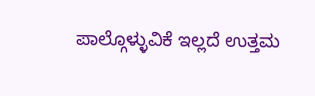ಪಾಲ್ಗೊಳ್ಳುವಿಕೆ ಇಲ್ಲದೆ ಉತ್ತಮ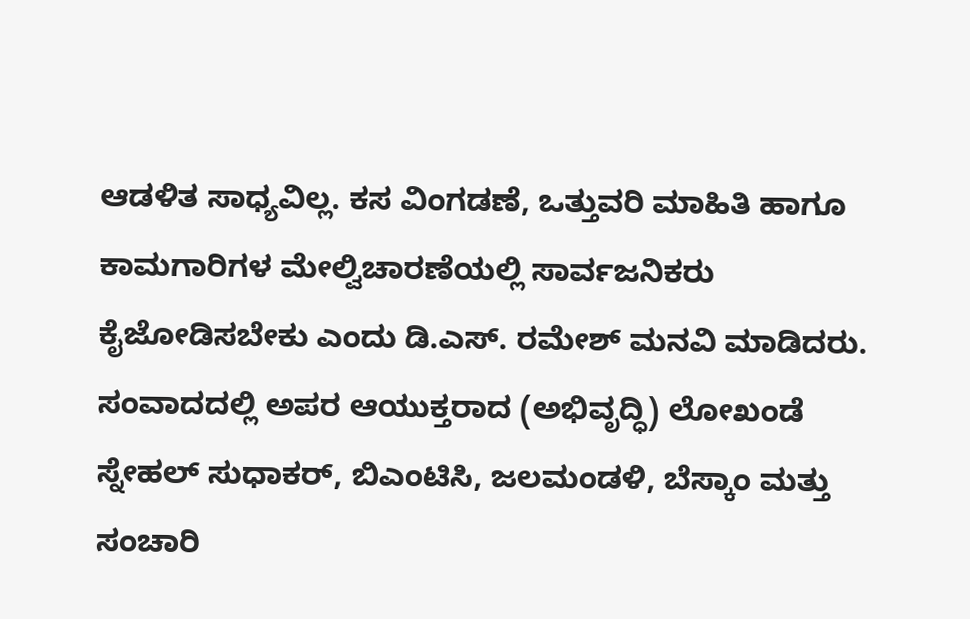ಆಡಳಿತ ಸಾಧ್ಯವಿಲ್ಲ. ಕಸ ವಿಂಗಡಣೆ, ಒತ್ತುವರಿ ಮಾಹಿತಿ ಹಾಗೂ ಕಾಮಗಾರಿಗಳ ಮೇಲ್ವಿಚಾರಣೆಯಲ್ಲಿ ಸಾರ್ವಜನಿಕರು ಕೈಜೋಡಿಸಬೇಕು ಎಂದು ಡಿ.ಎಸ್. ರಮೇಶ್ ಮನವಿ ಮಾಡಿದರು.
ಸಂವಾದದಲ್ಲಿ ಅಪರ ಆಯುಕ್ತರಾದ (ಅಭಿವೃದ್ಧಿ) ಲೋಖಂಡೆ ಸ್ನೇಹಲ್ ಸುಧಾಕರ್, ಬಿಎಂಟಿಸಿ, ಜಲಮಂಡಳಿ, ಬೆಸ್ಕಾಂ ಮತ್ತು ಸಂಚಾರಿ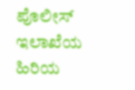ಪೊಲೀಸ್ ಇಲಾಖೆಯ ಹಿರಿಯ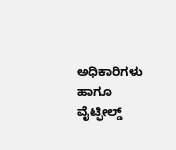ಅಧಿಕಾರಿಗಳು ಹಾಗೂ ವೈಟ್ಫೀಲ್ಡ್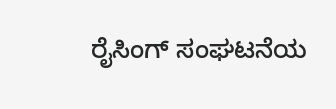ರೈಸಿಂಗ್ ಸಂಘಟನೆಯ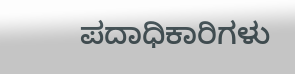ಪದಾಧಿಕಾರಿಗಳು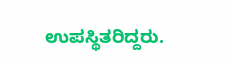ಉಪಸ್ಥಿತರಿದ್ದರು.